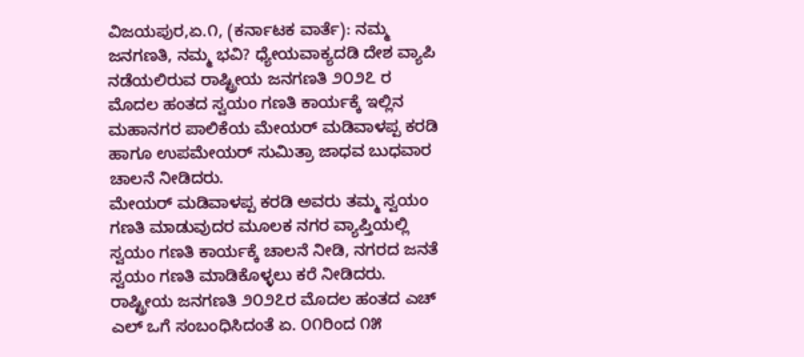ವಿಜಯಪುರ,ಏ.೧, (ಕರ್ನಾಟಕ ವಾರ್ತೆ): ನಮ್ಮ ಜನಗಣತಿ, ನಮ್ಮ ಭವಿ? ಧ್ಯೇಯವಾಕ್ಯದಡಿ ದೇಶ ವ್ಯಾಪಿ ನಡೆಯಲಿರುವ ರಾಷ್ಟ್ರೀಯ ಜನಗಣತಿ ೨೦೨೭ ರ ಮೊದಲ ಹಂತದ ಸ್ವಯಂ ಗಣತಿ ಕಾರ್ಯಕ್ಕೆ ಇಲ್ಲಿನ ಮಹಾನಗರ ಪಾಲಿಕೆಯ ಮೇಯರ್ ಮಡಿವಾಳಪ್ಪ ಕರಡಿ ಹಾಗೂ ಉಪಮೇಯರ್ ಸುಮಿತ್ರಾ ಜಾಧವ ಬುಧವಾರ ಚಾಲನೆ ನೀಡಿದರು.
ಮೇಯರ್ ಮಡಿವಾಳಪ್ಪ ಕರಡಿ ಅವರು ತಮ್ಮ ಸ್ವಯಂ ಗಣತಿ ಮಾಡುವುದರ ಮೂಲಕ ನಗರ ವ್ಯಾಪ್ತಿಯಲ್ಲಿ ಸ್ವಯಂ ಗಣತಿ ಕಾರ್ಯಕ್ಕೆ ಚಾಲನೆ ನೀಡಿ, ನಗರದ ಜನತೆ ಸ್ವಯಂ ಗಣತಿ ಮಾಡಿಕೊಳ್ಳಲು ಕರೆ ನೀಡಿದರು.
ರಾಷ್ಟ್ರೀಯ ಜನಗಣತಿ ೨೦೨೭ರ ಮೊದಲ ಹಂತದ ಎಚ್ ಎಲ್ ಒಗೆ ಸಂಬಂಧಿಸಿದಂತೆ ಏ. ೦೧ರಿಂದ ೧೫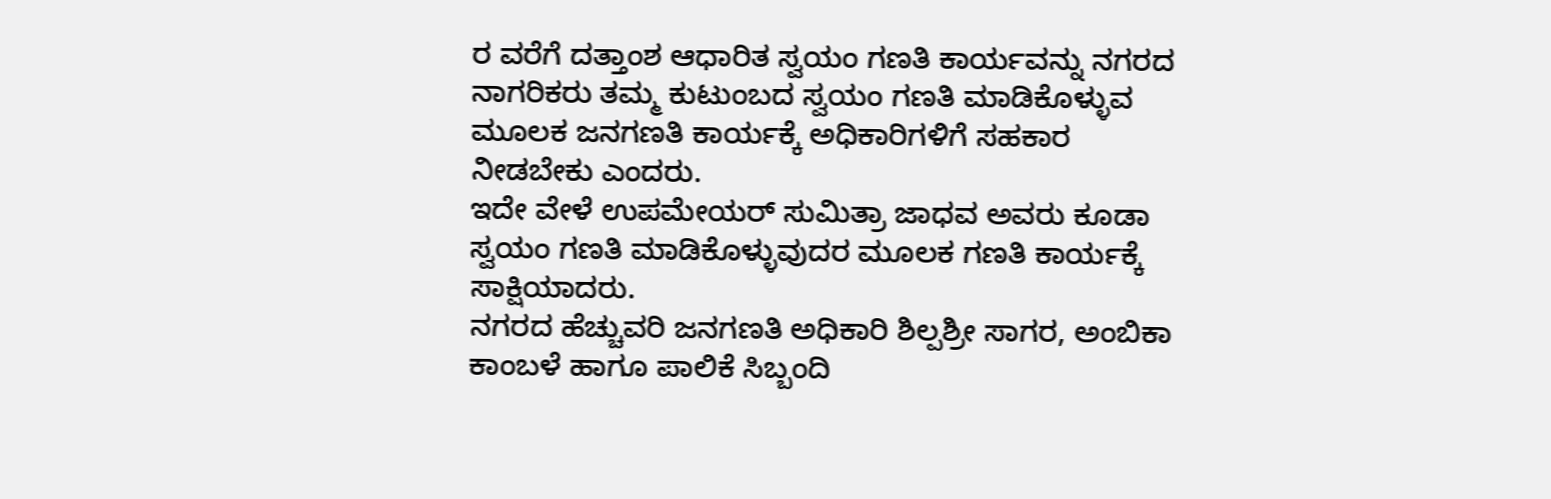ರ ವರೆಗೆ ದತ್ತಾಂಶ ಆಧಾರಿತ ಸ್ವಯಂ ಗಣತಿ ಕಾರ್ಯವನ್ನು ನಗರದ ನಾಗರಿಕರು ತಮ್ಮ ಕುಟುಂಬದ ಸ್ವಯಂ ಗಣತಿ ಮಾಡಿಕೊಳ್ಳುವ ಮೂಲಕ ಜನಗಣತಿ ಕಾರ್ಯಕ್ಕೆ ಅಧಿಕಾರಿಗಳಿಗೆ ಸಹಕಾರ ನೀಡಬೇಕು ಎಂದರು.
ಇದೇ ವೇಳೆ ಉಪಮೇಯರ್ ಸುಮಿತ್ರಾ ಜಾಧವ ಅವರು ಕೂಡಾ ಸ್ವಯಂ ಗಣತಿ ಮಾಡಿಕೊಳ್ಳುವುದರ ಮೂಲಕ ಗಣತಿ ಕಾರ್ಯಕ್ಕೆ ಸಾಕ್ಷಿಯಾದರು.
ನಗರದ ಹೆಚ್ಚುವರಿ ಜನಗಣತಿ ಅಧಿಕಾರಿ ಶಿಲ್ಪಶ್ರೀ ಸಾಗರ, ಅಂಬಿಕಾ ಕಾಂಬಳೆ ಹಾಗೂ ಪಾಲಿಕೆ ಸಿಬ್ಬಂದಿ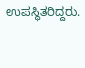ಉಪಸ್ಥಿತರಿದ್ದರು.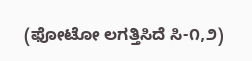(ಫೋಟೋ ಲಗತ್ತಿಸಿದೆ ಸಿ-೧,೨)